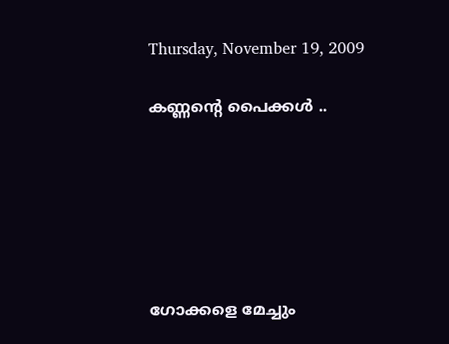Thursday, November 19, 2009

കണ്ണന്റെ പൈക്കള്‍ ..






ഗോക്കളെ മേച്ചും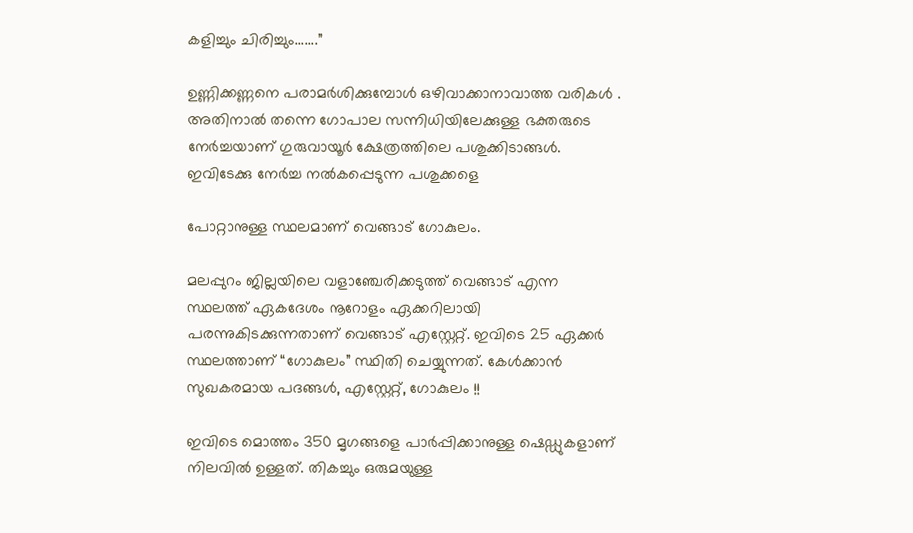കളിച്ചും ചിരിച്ചും.......”

ഉണ്ണിക്കണ്ണനെ പരാമര്‍ശിക്കുമ്പോള്‍ ഒഴിവാക്കാനാവാത്ത വരികള്‍ .
അതിനാല്‍ തന്നെ ഗോപാല സന്നിധിയിലേക്കുള്ള ഭക്തരുടെ നേര്‍ച്ചയാണ് ഗുരുവായൂര്‍ ക്ഷേത്രത്തിലെ പശുക്കിടാങ്ങള്‍. ഇവിടേക്കു നേര്‍ച്ച നല്‍കപ്പെടുന്ന പശുക്കളെ

പോറ്റാനുള്ള സ്ഥലമാണ് വെങ്ങാട് ഗോകുലം.

മലപ്പുറം ജില്ലയിലെ വളാഞ്ചേരിക്കടുത്ത് വെങ്ങാട് എന്ന സ്ഥലത്ത് ഏകദേശം നൂറോളം ഏക്കറിലായി പരന്നുകിടക്കുന്നതാണ് വെങ്ങാട് എസ്റ്റേറ്റ്. ഇവിടെ 25 ഏക്കര്‍ സ്ഥലത്താണ് “ഗോകുലം” സ്ഥിതി ചെയ്യുന്നത്. കേള്‍ക്കാന്‍ സുഖകരമായ പദങ്ങള്‍, എസ്റ്റേറ്റ്, ഗോകുലം !!

ഇവിടെ മൊത്തം 350 മൃഗങ്ങളെ പാര്‍പ്പിക്കാനുള്ള ഷെഡ്ഡുകളാണ് നിലവില്‍ ഉള്ളത്. തികച്ചും ഒരുമയുള്ള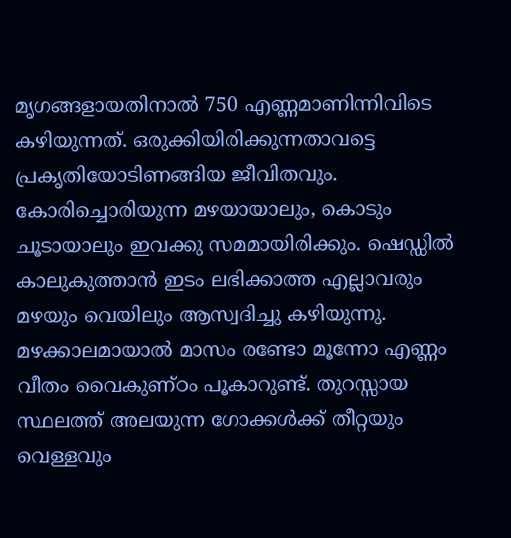മൃഗങ്ങളായതിനാല്‍ 750 എണ്ണമാണിന്നിവിടെ കഴിയുന്നത്. ഒരുക്കിയിരിക്കുന്നതാവട്ടെ പ്രകൃതിയോടിണങ്ങിയ ജീവിതവും. കോരിച്ചൊരിയുന്ന മഴയായാലും, കൊടും ചൂടായാലും ഇവക്കു സമമായിരിക്കും. ഷെഡ്ഡില്‍ കാലുകുത്താന്‍ ഇടം ലഭിക്കാത്ത എല്ലാവരും മഴയും വെയിലും ആസ്വദിച്ചു കഴിയുന്നു. മഴക്കാലമായാല്‍ മാസം രണ്ടോ മൂന്നോ എണ്ണം വീതം വൈകുണ്ഠം പൂകാറുണ്ട്. തുറസ്സായ സ്ഥലത്ത് അലയുന്ന ഗോക്കള്‍ക്ക് തീറ്റയും വെള്ളവും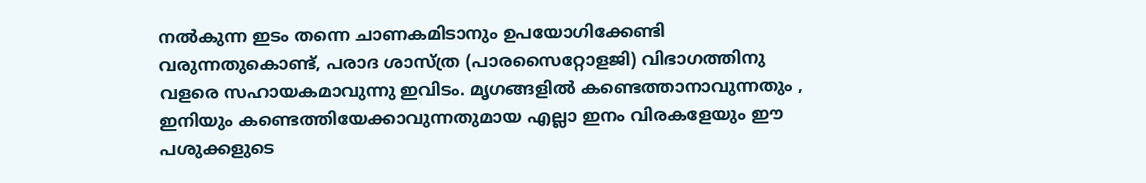നല്‍കുന്ന ഇടം തന്നെ ചാണകമിടാനും ഉപയോഗിക്കേണ്ടി വരുന്നതുകൊണ്ട്, പരാദ ശാസ്ത്ര (പാരസൈറ്റോളജി) വിഭാഗത്തിനു വളരെ സഹായകമാവുന്നു ഇവിടം. മൃഗങ്ങളില്‍ കണ്ടെത്താനാവുന്നതും , ഇനിയും കണ്ടെത്തിയേക്കാവുന്നതുമായ എല്ലാ ഇനം വിരകളേയും ഈ പശുക്കളുടെ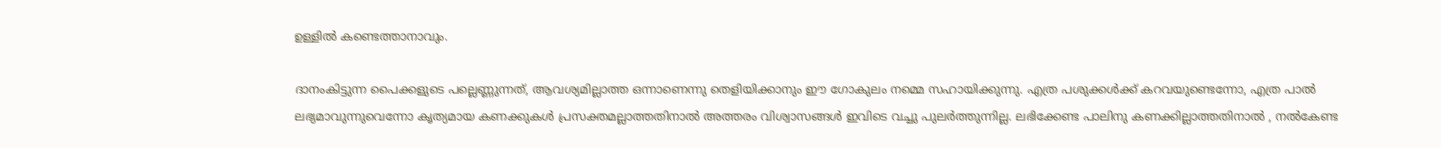ഉള്ളില്‍ കണ്ടെത്താനാവും.

ദാനംകിട്ടുന്ന പൈക്കളുടെ പല്ലെണ്ണുന്നത്, ആവശ്യമില്ലാത്ത ഒന്നാണെന്നു തെളിയിക്കാനും ഈ ഗോകുലം നമ്മെ സഹായിക്കുന്നു. എത്ര പശുക്കള്‍ക്ക് കറവയുണ്ടെന്നോ, എത്ര പാല്‍ ലഭ്യമാവുന്നുവെന്നോ കൃത്യമായ കണക്കുകള്‍ പ്രസക്തമല്ലാത്തതിനാല്‍ അത്തരം വിശ്വാസങ്ങള്‍ ഇവിടെ വച്ചു പുലര്‍ത്തുന്നില്ല. ലഭിക്കേണ്ട പാലിനു കണക്കില്ലാത്തതിനാല്‍ , നല്‍കേണ്ട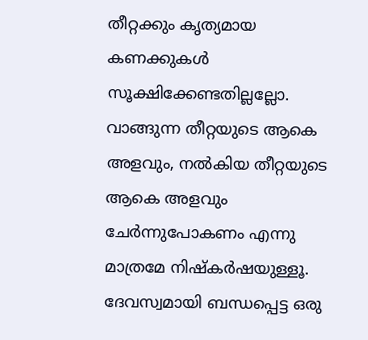തീറ്റക്കും കൃത്യമായ കണക്കുകള്‍ സൂക്ഷിക്കേണ്ടതില്ലല്ലോ. വാങ്ങുന്ന തീറ്റയുടെ ആകെ അളവും, നല്‍കിയ തീറ്റയുടെ ആകെ അളവും ചേര്‍ന്നുപോകണം എന്നു മാത്രമേ നിഷ്കര്‍ഷയുള്ളൂ. ദേവസ്വമായി ബന്ധപ്പെട്ട ഒരു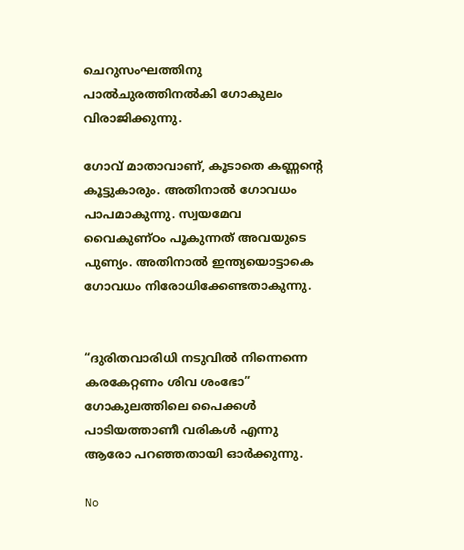ചെറുസംഘത്തിനു പാല്‍ചുരത്തിനല്‍കി ഗോകുലം വിരാജിക്കുന്നു.

ഗോവ് മാതാവാണ്, കൂടാതെ കണ്ണന്റെ കൂട്ടുകാരും. അതിനാല്‍ ഗോവധം പാപമാകുന്നു. സ്വയമേവ വൈകുണ്ഠം പൂകുന്നത് അവയുടെ പുണ്യം. അതിനാല്‍ ഇന്ത്യയൊട്ടാകെ ഗോവധം നിരോധിക്കേണ്ടതാകുന്നു.


“ദുരിതവാരിധി നടുവില്‍ നിന്നെന്നെ കരകേറ്റണം ശിവ ശംഭോ”
ഗോകുലത്തിലെ പൈക്കള്‍ പാടിയത്താണീ വരികള്‍ എന്നു ആരോ പറഞ്ഞതായി ഓര്‍ക്കുന്നു.

No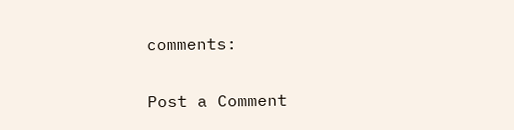comments:

Post a Comment